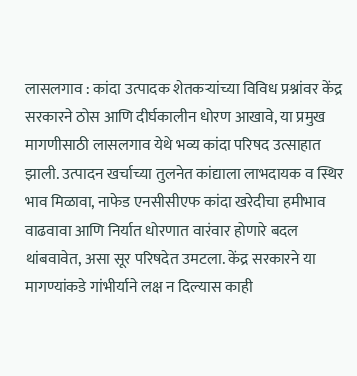लासलगाव : कांदा उत्पादक शेतकऱ्यांच्या विविध प्रश्नांवर केंद्र सरकारने ठोस आणि दीर्घकालीन धोरण आखावे, या प्रमुख मागणीसाठी लासलगाव येथे भव्य कांदा परिषद उत्साहात झाली. उत्पादन खर्चाच्या तुलनेत कांद्याला लाभदायक व स्थिर भाव मिळावा, नाफेड एनसीसीएफ कांदा खरेदीचा हमीभाव वाढवावा आणि निर्यात धोरणात वारंवार होणारे बदल थांबवावेत, असा सूर परिषदेत उमटला. केंद्र सरकारने या मागण्यांकडे गांभीर्याने लक्ष न दिल्यास काही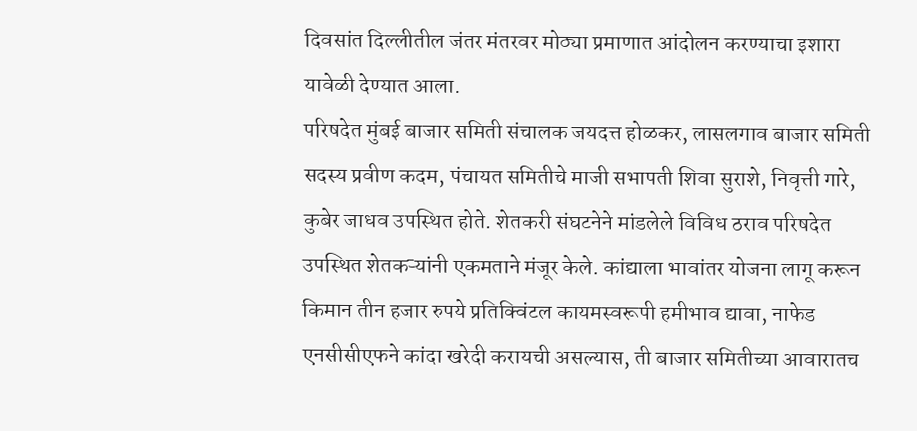दिवसांत दिल्लीतील जंतर मंतरवर मोठ्या प्रमाणात आंदोलन करण्याचा इशारा यावेळी देण्यात आला.
परिषदेत मुंबई बाजार समिती संचालक जयदत्त होळकर, लासलगाव बाजार समिती सदस्य प्रवीण कदम, पंचायत समितीचे माजी सभापती शिवा सुराशे, निवृत्ती गारे, कुबेर जाधव उपस्थित होते. शेतकरी संघटनेने मांडलेले विविध ठराव परिषदेत उपस्थित शेतकऱ्यांनी एकमताने मंजूर केले. कांद्याला भावांतर योजना लागू करून किमान तीन हजार रुपये प्रतिक्विंटल कायमस्वरूपी हमीभाव द्यावा, नाफेड एनसीसीएफने कांदा खरेदी करायची असल्यास, ती बाजार समितीच्या आवारातच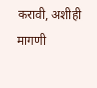करावी, अशीही मागणी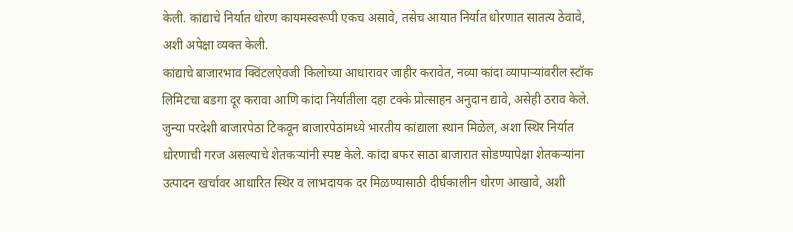केली. कांद्याचे निर्यात धोरण कायमस्वरूपी एकच असावे, तसेच आयात निर्यात धोरणात सातत्य ठेवावे, अशी अपेक्षा व्यक्त केली.
कांद्याचे बाजारभाव क्विंटलऐवजी किलोच्या आधारावर जाहीर करावेत, नव्या कांदा व्यापाऱ्यांवरील स्टॉक लिमिटचा बडगा दूर करावा आणि कांदा निर्यातीला दहा टक्के प्रोत्साहन अनुदान द्यावे, असेही ठराव केले.
जुन्या परदेशी बाजारपेठा टिकवून बाजारपेठांमध्ये भारतीय कांद्याला स्थान मिळेल, अशा स्थिर निर्यात धोरणाची गरज असल्याचे शेतकऱ्यांनी स्पष्ट केले. कांदा बफर साठा बाजारात सोडण्यापेक्षा शेतकऱ्यांना उत्पादन खर्चावर आधारित स्थिर व लाभदायक दर मिळण्यासाठी दीर्घकालीन धोरण आखावे, अशी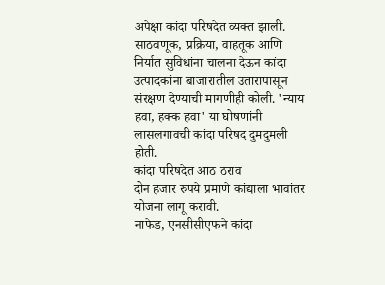अपेक्षा कांदा परिषदेत व्यक्त झाली. साठवणूक, प्रक्रिया, वाहतूक आणि निर्यात सुविधांना चालना देऊन कांदा उत्पादकांना बाजारातील उतारापासून संरक्षण देण्याची मागणीही कोली. 'न्याय हवा, हक्क हवा' या घोषणांनी लासलगावची कांदा परिषद दुमदुमली होती.
कांदा परिषदेत आठ ठराव
दोन हजार रुपये प्रमाणे कांद्याला भावांतर योजना लागू करावी.
नाफेड, एनसीसीएफने कांदा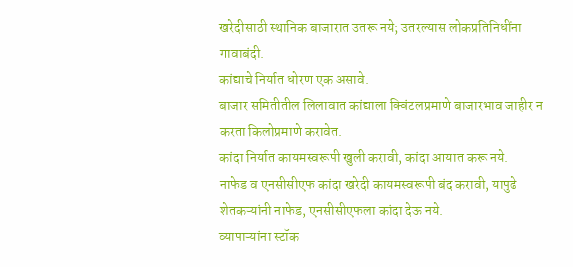खरेदीसाठी स्थानिक बाजारात उतरू नये; उतरल्यास लोकप्रतिनिधींना गावाबंदी.
कांद्याचे निर्यात धोरण एक असावे.
बाजार समितीतील लिलावात कांद्याला क्विंटलप्रमाणे बाजारभाव जाहीर न करता किलोप्रमाणे करावेत.
कांदा निर्यात कायमस्वरूपी खुली करावी, कांदा आयात करू नये.
नाफेड व एनसीसीएफ कांदा खरेदी कायमस्वरूपी बंद करावी, यापुढे शेतकऱ्यांनी नाफेड, एनसीसीएफला कांदा देऊ नये.
व्यापाऱ्यांना स्टॉक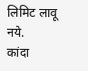लिमिट लावू नये.
कांदा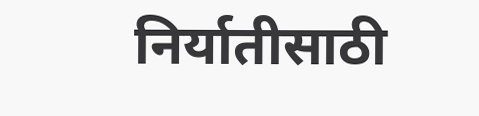निर्यातीसाठी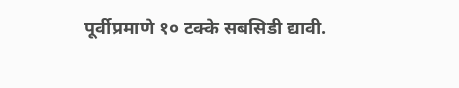पूर्वीप्रमाणे १० टक्के सबसिडी द्यावी.